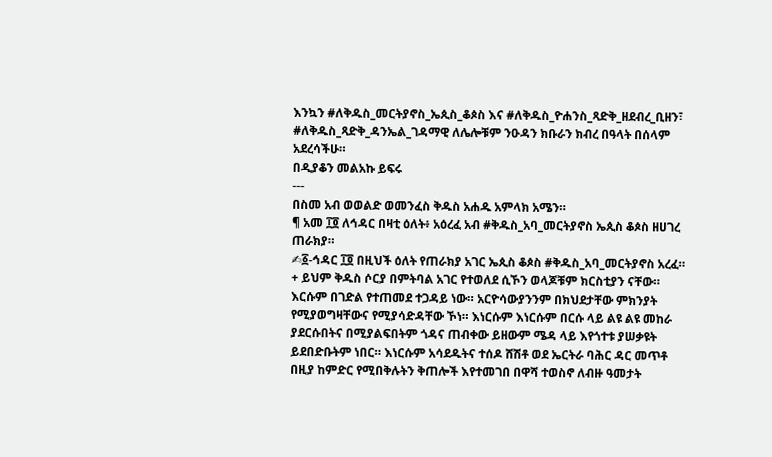እንኳን #ለቅዱስ_መርትያኖስ_ኤጲስ_ቆጶስ እና #ለቅዱስ_ዮሐንስ_ጻድቅ_ዘደብረ_ቢዘን፣ #ለቅዱስ_ጻድቅ_ዳንኤል_ገዳማዊ ለሌሎቹም ንዑዳን ክቡራን ክብረ በዓላት በሰላም አደረሳችሁ።
በዲያቆን መልአኩ ይፍሩ
---
በስመ አብ ወወልድ ወመንፈስ ቅዱስ አሐዱ አምላክ አሜን።
¶ አመ ፲፬ ለኅዳር በዛቲ ዕለት፥ አዕረፈ አብ #ቅዱስ_አባ_መርትያኖስ ኤጲስ ቆጶስ ዘሀገረ ጠራክያ።
✍፩-ኅዳር ፲፬ በዚህች ዕለት የጠራክያ አገር ኤጲስ ቆጶስ #ቅዱስ_አባ_መርትያኖስ አረፈ።
+ ይህም ቅዱስ ሶርያ በምትባል አገር የተወለደ ሲኾን ወላጆቹም ክርስቲያን ናቸው። እርሱም በገድል የተጠመደ ተጋዳይ ነው። አርዮሳውያንንም በክህደታቸው ምክንያት የሚያወግዛቸውና የሚያሳድዳቸው ኾነ። እነርሱም እነርሱም በርሱ ላይ ልዩ ልዩ መከራ ያደርሱበትና በሚያልፍበትም ጎዳና ጠብቀው ይዘውም ሜዳ ላይ እየጎተቱ ያሠቃዩት ይደበድቡትም ነበር። እነርሱም አሳደዱትና ተሰዶ ሸሽቶ ወደ ኤርትራ ባሕር ዳር መጥቶ በዚያ ከምድር የሚበቅሉትን ቅጠሎች እየተመገበ በዋሻ ተወስኖ ለብዙ ዓመታት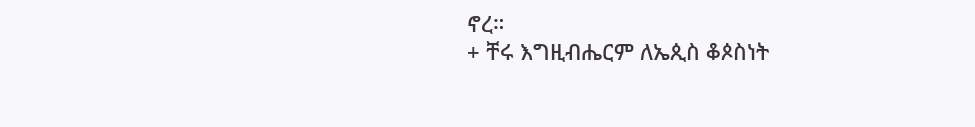ኖረ።
+ ቸሩ እግዚብሔርም ለኤጲስ ቆጶስነት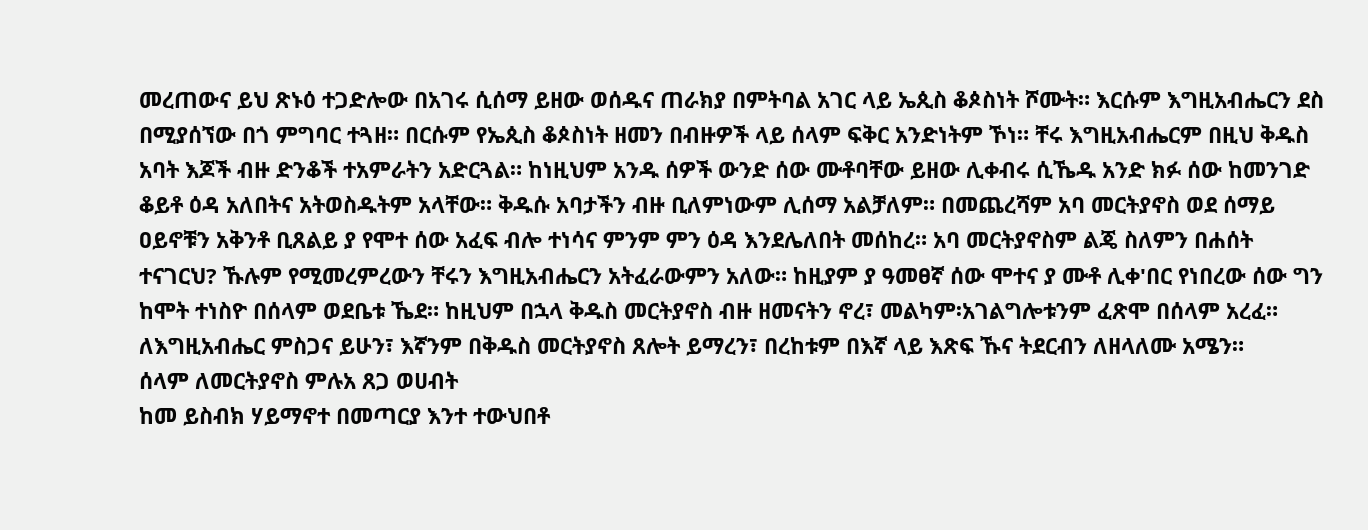መረጠውና ይህ ጽኑዕ ተጋድሎው በአገሩ ሲሰማ ይዘው ወሰዱና ጠራክያ በምትባል አገር ላይ ኤጲስ ቆጶስነት ሾሙት። እርሱም እግዚአብሔርን ደስ በሚያሰኘው በጎ ምግባር ተጓዘ። በርሱም የኤጲስ ቆጶስነት ዘመን በብዙዎች ላይ ሰላም ፍቅር አንድነትም ኾነ። ቸሩ እግዚአብሔርም በዚህ ቅዱስ አባት እጆች ብዙ ድንቆች ተአምራትን አድርጓል። ከነዚህም አንዱ ሰዎች ውንድ ሰው ሙቶባቸው ይዘው ሊቀብሩ ሲኼዱ አንድ ክፉ ሰው ከመንገድ ቆይቶ ዕዳ አለበትና አትወስዱትም አላቸው። ቅዱሱ አባታችን ብዙ ቢለምነውም ሊሰማ አልቻለም። በመጨረሻም አባ መርትያኖስ ወደ ሰማይ ዐይኖቹን አቅንቶ ቢጸልይ ያ የሞተ ሰው አፈፍ ብሎ ተነሳና ምንም ምን ዕዳ እንደሌለበት መሰከረ። አባ መርትያኖስም ልጄ ስለምን በሐሰት ተናገርህ? ኹሉም የሚመረምረውን ቸሩን እግዚአብሔርን አትፈራውምን አለው። ከዚያም ያ ዓመፀኛ ሰው ሞተና ያ ሙቶ ሊቀ'በር የነበረው ሰው ግን ከሞት ተነስዮ በሰላም ወደቤቱ ኼደ። ከዚህም በኋላ ቅዱስ መርትያኖስ ብዙ ዘመናትን ኖረ፣ መልካም፡አገልግሎቱንም ፈጽሞ በሰላም አረፈ። ለእግዚአብሔር ምስጋና ይሁን፣ እኛንም በቅዱስ መርትያኖስ ጸሎት ይማረን፣ በረከቱም በእኛ ላይ እጽፍ ኹና ትደርብን ለዘላለሙ አሜን።
ሰላም ለመርትያኖስ ምሉአ ጸጋ ወሀብት
ከመ ይስብክ ሃይማኖተ በመጣርያ እንተ ተውህበቶ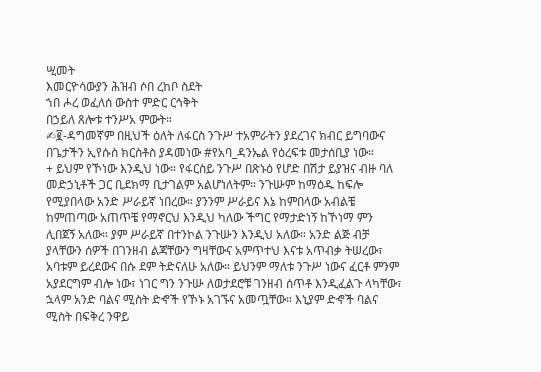ሢመት
እመርዮሳውያን ሕዝብ ሶበ ረከቦ ስደት
ኀበ ሖረ ወፈለሰ ውስተ ምድር ርኅቅት
በኃይለ ጸሎቱ ተንሥአ ምውት።
✍፪-ዳግመኛም በዚህች ዕለት ለፋርስ ንጉሥ ተአምራትን ያደረገና ክብር ይግባውና በጌታችን ኢየሱስ ክርስቶስ ያዳመነው #የአባ_ዳንኤል የዕረፍቱ መታሰቢያ ነው።
+ ይህም የኾነው እንዲህ ነው። የፋርስይ ንጉሥ በጽኑዕ የሆድ በሽታ ይያዝና ብዙ ባለ መድኃኒቶች ጋር ቢደክማ ቢታገልም አልሆነለትም። ንጉሡም ከማዕዱ ከፍሎ የሚያበላው አንድ ሥራይኛ ነበረው። ያንንም ሥራይና እኔ ከምበላው አብልቼ ከምጠጣው አጠጥቼ የማኖርህ እንዲህ ካለው ችግር የማታድነኝ ከኾነማ ምን ሊበጀኝ አለው። ያም ሥራይኛ በተንኮል ንጉሡን እንዲህ አለው። አንድ ልጅ ብቻ ያላቸውን ሰዎች በገንዘብ ልጃቸውን ግዛቸውና አምጥተህ እናቱ አጥብቃ ትሠረው፣ አባቱም ይረደውና በሱ ደም ትድናለሁ አለው። ይህንም ማለቱ ንጉሥ ነውና ፈርቶ ምንም አያደርግም ብሎ ነው፣ ነገር ግን ንጉሡ ለወታደሮቹ ገንዘብ ሰጥቶ እንዲፈልጉ ላካቸው፣ ኋላም አንድ ባልና ሚስት ድኆች የኾኑ አገኙና አመጧቸው። እኒያም ድኆች ባልና ሚስት በፍቅረ ንዋይ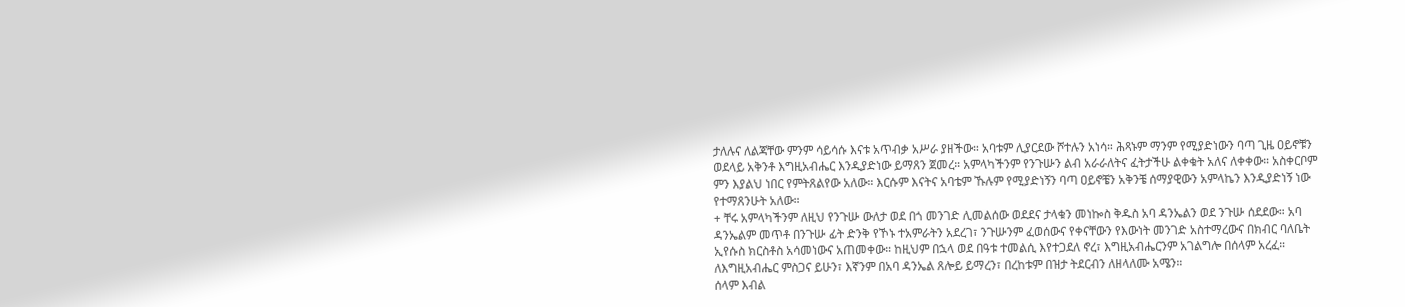ታለሉና ለልጃቸው ምንም ሳይሳሱ እናቱ አጥብቃ አሥራ ያዘችው። አባቱም ሊያርደው ሾተሉን አነሳ። ሕጻኑም ማንም የሚያድነውን ባጣ ጊዜ ዐይኖቹን ወደላይ አቅንቶ እግዚአብሔር እንዲያድነው ይማጸን ጀመረ። አምላካችንም የንጉሡን ልብ አራራለትና ፈትታችሁ ልቀቁት አለና ለቀቀው። አስቀርቦም ምን እያልህ ነበር የምትጸልየው አለው። እርሱም እናትና አባቴም ኹሉም የሚያድነኝን ባጣ ዐይኖቼን አቅንቼ ሰማያዊውን አምላኬን እንዲያድነኝ ነው የተማጸንሁት አለው።
+ ቸሩ አምላካችንም ለዚህ የንጉሡ ውለታ ወደ በጎ መንገድ ሊመልሰው ወደደና ታላቁን መነኰስ ቅዱስ አባ ዳንኤልን ወደ ንጉሡ ሰደደው። አባ ዳንኤልም መጥቶ በንጉሡ ፊት ድንቅ የኾኑ ተአምራትን አደረገ፣ ንጉሡንም ፈወሰውና የቀናቸውን የእውነት መንገድ አስተማረውና በክብር ባለቤት ኢየሱስ ክርስቶስ አሳመነውና አጠመቀው። ከዚህም በኋላ ወደ በዓቱ ተመልሲ እየተጋደለ ኖረ፣ እግዚአብሔርንም አገልግሎ በሰላም አረፈ። ለእግዚአብሔር ምስጋና ይሁን፣ እኛንም በአባ ዳንኤል ጸሎይ ይማረን፣ በረከቱም በዝታ ትደርብን ለዘላለሙ አሜን።
ሰላም እብል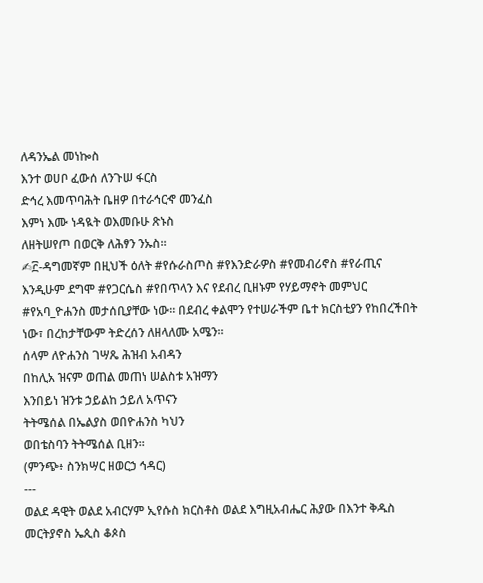ለዳንኤል መነኰስ
እንተ ወሀቦ ፈውሰ ለንጉሠ ፋርስ
ድኅረ እመጥባሕት ቤዘዎ በተራኅርኆ መንፈስ
እምነ እሙ ነዳዪት ወእመቡሁ ጽኑስ
ለዘትሠየጦ በወርቅ ለሕፃን ንኡስ።
✍፫-ዳግመኛም በዚህች ዕለት #የሱራስጦስ #የእንድራዎስ #የመብሪኖስ #የራጢና እንዲሁም ደግሞ #የጋርሴስ #የበጥላን እና የደብረ ቢዘኑም የሃይማኖት መምህር #የአባ_ዮሐንስ መታሰቢያቸው ነው። በደብረ ቀልሞን የተሠራችም ቤተ ክርስቲያን የከበረችበት ነው፣ በረከታቸውም ትድረሰን ለዘላለሙ አሜን።
ሰላም ለዮሐንስ ገሣጼ ሕዝብ አብዳን
በከሊአ ዝናም ወጠል መጠነ ሠልስቱ አዝማን
እንበይነ ዝንቱ ኃይልከ ኃይለ አጥናን
ትትሜሰል በኤልያስ ወበዮሐንስ ካህን
ወበቴስባን ትትሜሰል ቢዘን።
(ምንጭ፥ ስንክሣር ዘወርኃ ኅዳር)
---
ወልደ ዳዊት ወልደ አብርሃም ኢየሱስ ክርስቶስ ወልደ እግዚአብሔር ሕያው በእንተ ቅዱስ መርትያኖስ ኤጲስ ቆጶስ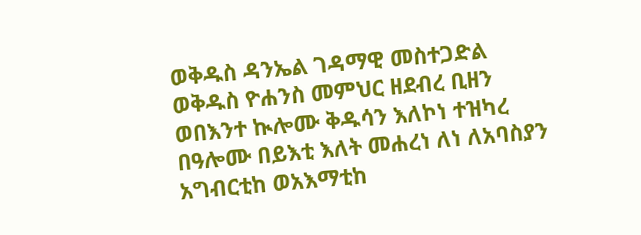ወቅዱስ ዳንኤል ገዳማዊ መስተጋድል ወቅዱስ ዮሐንስ መምህር ዘደብረ ቢዘን ወበእንተ ኲሎሙ ቅዱሳን እለኮነ ተዝካረ በዓሎሙ በይእቲ እለት መሐረነ ለነ ለአባስያን አግብርቲከ ወአእማቲከ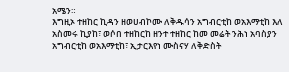አሜን።
እግዚኦ ተዘከር ኪዳን ዘወሀብኮሙ ለቅዱሳን አግብርቲከ ወአእማቲከ እለ አስመሩ ኪያከ፣ ወሶበ ተዘከርከ ዘንተ ተዘከር ከመ መሬት ንሕነ አባስያን አግብርቲከ ወአእማቲከ፣ ኢታርእየነ ሙስናሃ ለቅድስት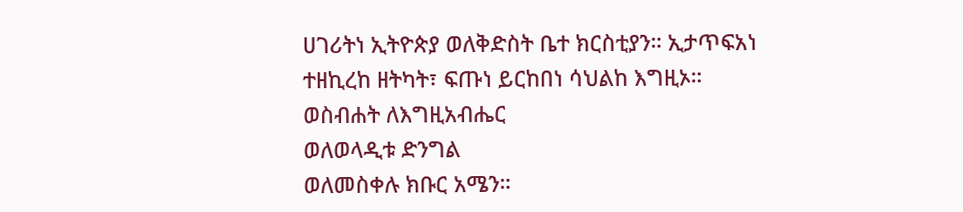ሀገሪትነ ኢትዮጵያ ወለቅድስት ቤተ ክርስቲያን። ኢታጥፍአነ ተዘኪረከ ዘትካት፣ ፍጡነ ይርከበነ ሳህልከ እግዚኦ።
ወስብሐት ለእግዚአብሔር
ወለወላዲቱ ድንግል
ወለመስቀሉ ክቡር አሜን።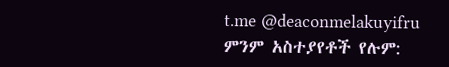t.me @deaconmelakuyifru
ምንም አስተያየቶች የሉም: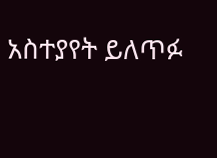አስተያየት ይለጥፉ